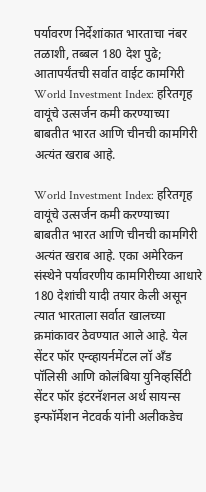पर्यावरण निर्देशांकात भारताचा नंबर तळाशी, तब्बल 180 देश पुढे; आतापर्यंतची सर्वात वाईट कामगिरी
World Investment Index: हरितगृह वायूंचे उत्सर्जन कमी करण्याच्या बाबतीत भारत आणि चीनची कामगिरी अत्यंत खराब आहे.

World Investment Index: हरितगृह वायूंचे उत्सर्जन कमी करण्याच्या बाबतीत भारत आणि चीनची कामगिरी अत्यंत खराब आहे. एका अमेरिकन संस्थेने पर्यावरणीय कामगिरीच्या आधारे 180 देशांची यादी तयार केली असून त्यात भारताला सर्वात खालच्या क्रमांकावर ठेवण्यात आले आहे. येल सेंटर फॉर एन्व्हायर्नमेंटल लॉ अँड पॉलिसी आणि कोलंबिया युनिव्हर्सिटी सेंटर फॉर इंटरनॅशनल अर्थ सायन्स इन्फॉर्मेशन नेटवर्क यांनी अलीकडेच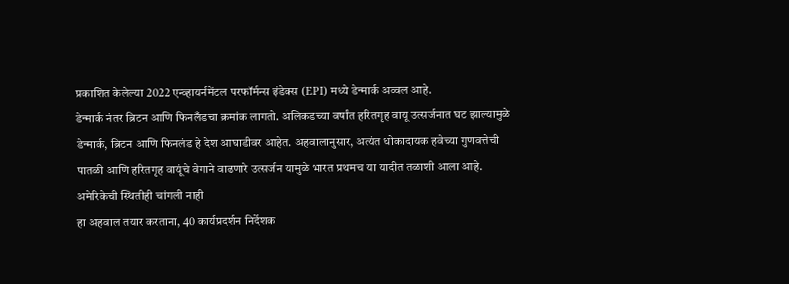प्रकाशित केलेल्या 2022 एन्व्हायर्नमेंटल परफॉर्मन्स इंडेक्स (EPI) मध्ये डेन्मार्क अव्वल आहे.
डेन्मार्क नंतर ब्रिटन आणि फिनलँडचा क्रमांक लागतो. अलिकडच्या वर्षांत हरितगृह वायू उत्सर्जनात घट झाल्यामुळे डेन्मार्क, ब्रिटन आणि फिनलंड हे देश आघाडीवर आहेत. अहवालानुसार, अत्यंत धोकादायक हवेच्या गुणवत्तेची पातळी आणि हरितगृह वायूंचे वेगाने वाढणारे उत्सर्जन यामुळे भारत प्रथमच या यादीत तळाशी आला आहे.
अमेरिकेची स्थितीही चांगली नाही
हा अहवाल तयार करताना, 40 कार्यप्रदर्शन निर्देशक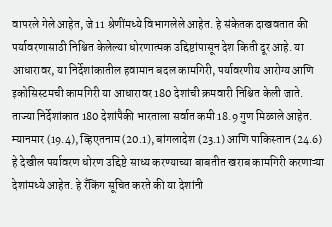वापरले गेले आहेत, जे 11 श्रेणींमध्ये विभागलेले आहेत. हे संकेतक दाखवतात की पर्यावरणासाठी निश्चित केलेल्या धोरणात्मक उद्दिष्टांपासून देश किती दूर आहे. या आधारावर, या निर्देशांकातील हवामान बदल कामगिरी, पर्यावरणीय आरोग्य आणि इकोसिस्टमची कामगिरी या आधारावर 180 देशांची क्रमवारी निश्चित केली जाते.
ताज्या निर्देशांकात 180 देशांपैकी भारताला सर्वात कमी 18.9 गुण मिळाले आहेत. म्यानमार (19.4), व्हिएतनाम (20.1), बांगलादेश (23.1) आणि पाकिस्तान (24.6) हे देखील पर्यावरण धोरण उद्दिष्टे साध्य करण्याच्या बाबतीत खराब कामगिरी करणाऱ्या देशांमध्ये आहेत. हे रँकिंग सूचित करते की या देशांनी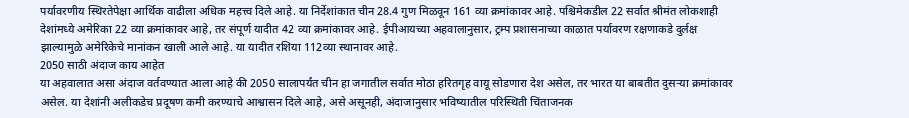पर्यावरणीय स्थिरतेपेक्षा आर्थिक वाढीला अधिक महत्त्व दिले आहे. या निर्देशांकात चीन 28.4 गुण मिळवून 161 व्या क्रमांकावर आहे. पश्चिमेकडील 22 सर्वात श्रीमंत लोकशाही देशांमध्ये अमेरिका 22 व्या क्रमांकावर आहे, तर संपूर्ण यादीत 42 व्या क्रमांकावर आहे. ईपीआयच्या अहवालानुसार, ट्रम्प प्रशासनाच्या काळात पर्यावरण रक्षणाकडे दुर्लक्ष झाल्यामुळे अमेरिकेचे मानांकन खाली आले आहे. या यादीत रशिया 112व्या स्थानावर आहे.
2050 साठी अंदाज काय आहेत
या अहवालात असा अंदाज वर्तवण्यात आला आहे की 2050 सालापर्यंत चीन हा जगातील सर्वात मोठा हरितगृह वायू सोडणारा देश असेल, तर भारत या बाबतीत दुसऱ्या क्रमांकावर असेल. या देशांनी अलीकडेच प्रदूषण कमी करण्याचे आश्वासन दिले आहे, असे असूनही, अंदाजानुसार भविष्यातील परिस्थिती चिंताजनक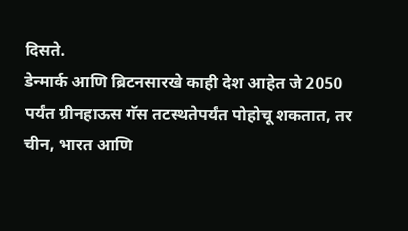दिसते.
डेन्मार्क आणि ब्रिटनसारखे काही देश आहेत जे 2050 पर्यंत ग्रीनहाऊस गॅस तटस्थतेपर्यंत पोहोचू शकतात, तर चीन, भारत आणि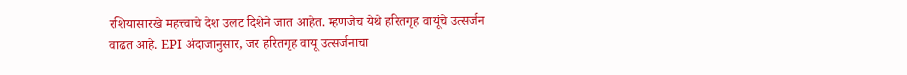रशियासारखे महत्त्वाचे देश उलट दिशेने जात आहेत. म्हणजेच येथे हरितगृह वायूंचे उत्सर्जन वाढत आहे. EPI अंदाजानुसार, जर हरितगृह वायू उत्सर्जनाचा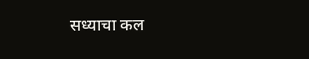सध्याचा कल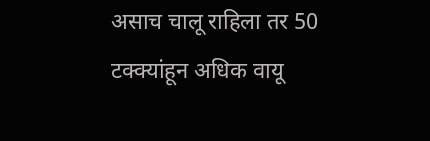असाच चालू राहिला तर 50 टक्क्यांहून अधिक वायू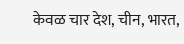केवळ चार देश, चीन, भारत,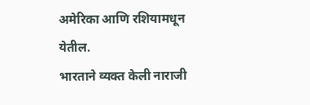अमेरिका आणि रशियामधून येतील.
भारताने व्यक्त केली नाराजी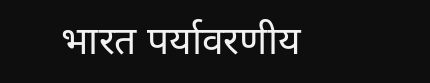भारत पर्यावरणीय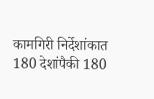कामगिरी निर्देशांकात 180 देशांपैकी 180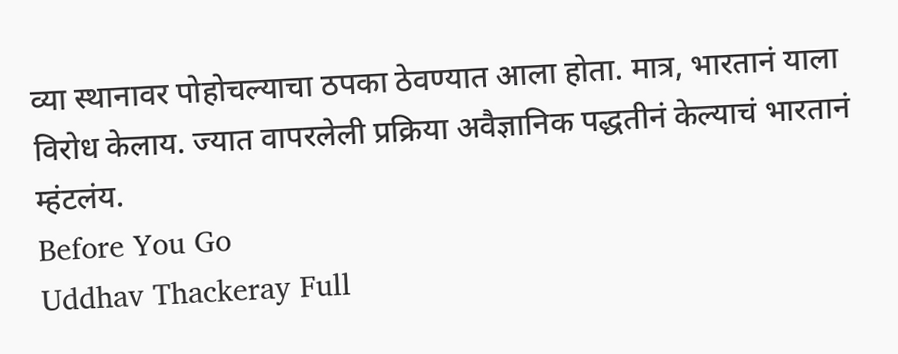व्या स्थानावर पोहोचल्याचा ठपका ठेवण्यात आला होता. मात्र, भारतानं याला विरोध केलाय. ज्यात वापरलेली प्रक्रिया अवैज्ञानिक पद्धतीनं केल्याचं भारतानं म्हंटलंय.
Before You Go
Uddhav Thackeray Full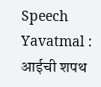Speech Yavatmal : आईची शपथ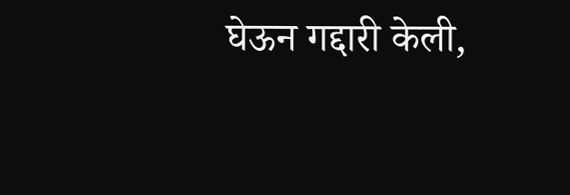घेऊन गद्दारी केली,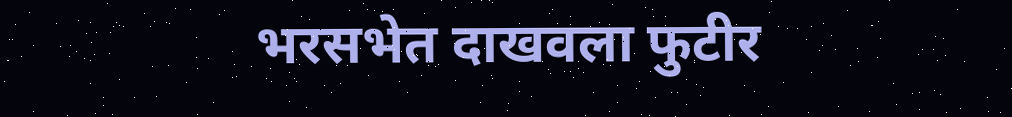भरसभेत दाखवला फुटीर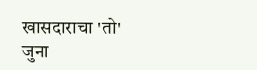खासदाराचा 'तो' जुना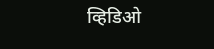व्हिडिओ